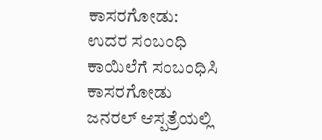ಕಾಸರಗೋಡು: ಉದರ ಸಂಬಂಧಿ ಕಾಯಿಲೆಗೆ ಸಂಬಂಧಿಸಿ ಕಾಸರಗೋಡು ಜನರಲ್ ಆಸ್ಪತ್ರೆಯಲ್ಲಿ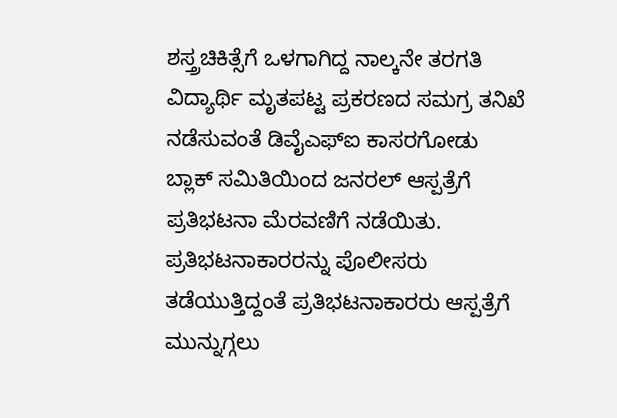ಶಸ್ತ್ರಚಿಕಿತ್ಸೆಗೆ ಒಳಗಾಗಿದ್ದ ನಾಲ್ಕನೇ ತರಗತಿ ವಿದ್ಯಾರ್ಥಿ ಮೃತಪಟ್ಟ ಪ್ರಕರಣದ ಸಮಗ್ರ ತನಿಖೆ ನಡೆಸುವಂತೆ ಡಿವೈಎಫ್ಐ ಕಾಸರಗೋಡು ಬ್ಲಾಕ್ ಸಮಿತಿಯಿಂದ ಜನರಲ್ ಆಸ್ಪತ್ರೆಗೆ ಪ್ರತಿಭಟನಾ ಮೆರವಣಿಗೆ ನಡೆಯಿತು.
ಪ್ರತಿಭಟನಾಕಾರರನ್ನು ಪೊಲೀಸರು ತಡೆಯುತ್ತಿದ್ದಂತೆ ಪ್ರತಿಭಟನಾಕಾರರು ಆಸ್ಪತ್ರೆಗೆ ಮುನ್ನುಗ್ಗಲು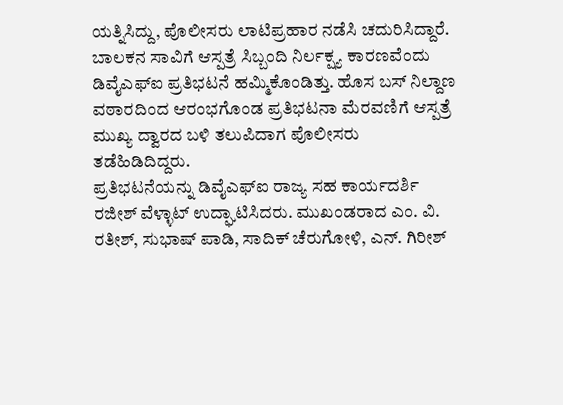ಯತ್ನಿಸಿದ್ದು, ಪೊಲೀಸರು ಲಾಟಿಪ್ರಹಾರ ನಡೆಸಿ ಚದುರಿಸಿದ್ದಾರೆ. ಬಾಲಕನ ಸಾವಿಗೆ ಆಸ್ಪತ್ರೆ ಸಿಬ್ಬಂದಿ ನಿರ್ಲಕ್ಷ್ಯ ಕಾರಣವೆಂದು ಡಿವೈಎಫ್ಐ ಪ್ರತಿಭಟನೆ ಹಮ್ಮಿಕೊಂಡಿತ್ತು. ಹೊಸ ಬಸ್ ನಿಲ್ದಾಣ ವಠಾರದಿಂದ ಆರಂಭಗೊಂಡ ಪ್ರತಿಭಟನಾ ಮೆರವಣಿಗೆ ಆಸ್ಪತ್ರೆ ಮುಖ್ಯ ದ್ವಾರದ ಬಳಿ ತಲುಪಿದಾಗ ಪೊಲೀಸರು ತಡೆಹಿಡಿದಿದ್ದರು.
ಪ್ರತಿಭಟನೆಯನ್ನು ಡಿವೈಎಫ್ಐ ರಾಜ್ಯ ಸಹ ಕಾರ್ಯದರ್ಶಿ ರಜೀಶ್ ವೆಳ್ಳಾಟ್ ಉದ್ಘಾಟಿಸಿದರು. ಮುಖಂಡರಾದ ಎಂ. ವಿ. ರತೀಶ್, ಸುಭಾಷ್ ಪಾಡಿ, ಸಾದಿಕ್ ಚೆರುಗೋಳಿ, ಎನ್. ಗಿರೀಶ್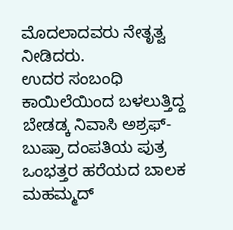ಮೊದಲಾದವರು ನೇತೃತ್ವ ನೀಡಿದರು.
ಉದರ ಸಂಬಂಧಿ ಕಾಯಿಲೆಯಿಂದ ಬಳಲುತ್ತಿದ್ದ ಬೇಡಡ್ಕ ನಿವಾಸಿ ಅಶ್ರಫ್-ಬುಷ್ರಾ ದಂಪತಿಯ ಪುತ್ರ ಒಂಭತ್ತರ ಹರೆಯದ ಬಾಲಕ ಮಹಮ್ಮದ್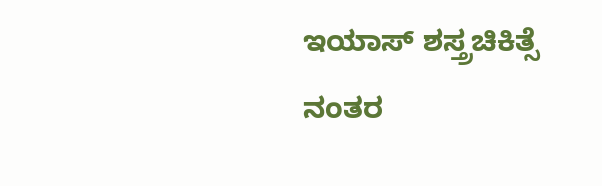ಇಯಾಸ್ ಶಸ್ತ್ರಚಿಕಿತ್ಸೆ ನಂತರ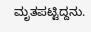ಮೃತಪಟ್ಟಿದ್ದನು.